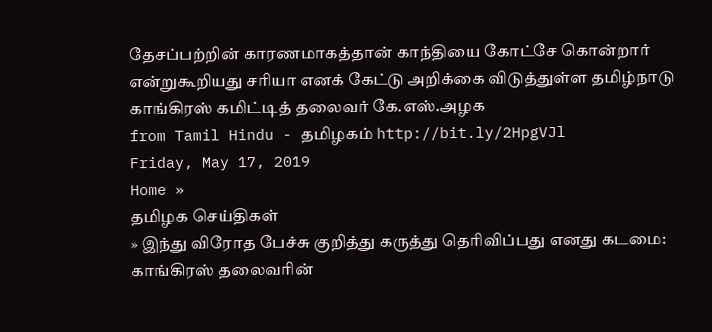தேசப்பற்றின் காரணமாகத்தான் காந்தியை கோட்சே கொன்றார் என்றுகூறியது சரியா எனக் கேட்டு அறிக்கை விடுத்துள்ள தமிழ்நாடு காங்கிரஸ் கமிட்டித் தலைவர் கே.எஸ்.அழக
from Tamil Hindu - தமிழகம் http://bit.ly/2HpgVJl
Friday, May 17, 2019
Home »
தமிழக செய்திகள்
» இந்து விரோத பேச்சு குறித்து கருத்து தெரிவிப்பது எனது கடமை: காங்கிரஸ் தலைவரின்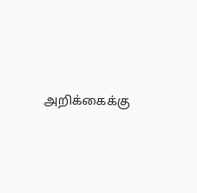அறிக்கைக்கு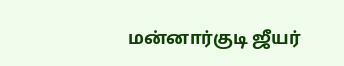மன்னார்குடி ஜீயர்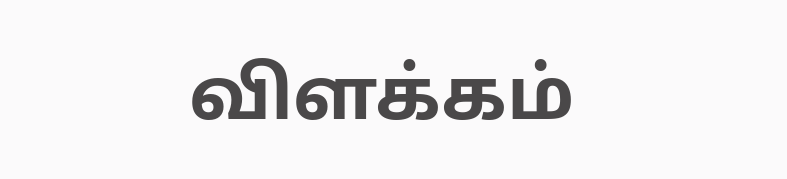விளக்கம்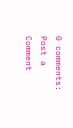0 comments:
Post a Comment